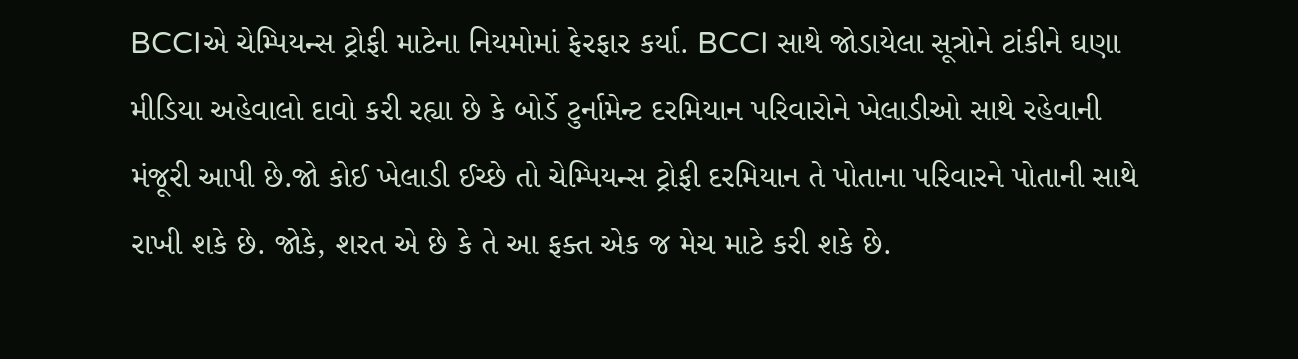BCCIએ ચેમ્પિયન્સ ટ્રોફી માટેના નિયમોમાં ફેરફાર કર્યા. BCCI સાથે જોડાયેલા સૂત્રોને ટાંકીને ઘણા મીડિયા અહેવાલો દાવો કરી રહ્યા છે કે બોર્ડે ટુર્નામેન્ટ દરમિયાન પરિવારોને ખેલાડીઓ સાથે રહેવાની મંજૂરી આપી છે.જો કોઈ ખેલાડી ઈચ્છે તો ચેમ્પિયન્સ ટ્રોફી દરમિયાન તે પોતાના પરિવારને પોતાની સાથે રાખી શકે છે. જોકે, શરત એ છે કે તે આ ફક્ત એક જ મેચ માટે કરી શકે છે.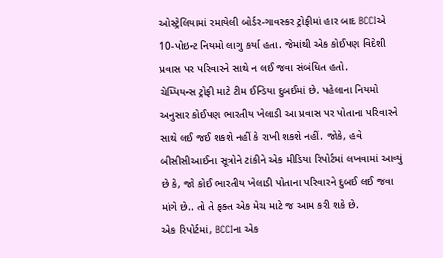ઓસ્ટ્રેલિયામાં રમાયેલી બોર્ડર-ગાવસ્કર ટ્રોફીમાં હાર બાદ BCCIએ 10-પોઇન્ટ નિયમો લાગુ કર્યા હતા. જેમાંથી એક કોઈપણ વિદેશી પ્રવાસ પર પરિવારને સાથે ન લઈ જવા સંબંધિત હતો.
ચેમ્પિયન્સ ટ્રોફી માટે ટીમ ઈન્ડિયા દુબઈમાં છે. પહેલાના નિયમો અનુસાર કોઈપણ ભારતીય ખેલાડી આ પ્રવાસ પર પોતાના પરિવારને સાથે લઈ જઈ શકશે નહીં કે રાખી શકશે નહીં. જોકે, હવે બીસીસીઆઈના સૂત્રોને ટાંકીને એક મીડિયા રિપોર્ટમાં લખવામાં આવ્યું છે કે, જો કોઈ ભારતીય ખેલાડી પોતાના પરિવારને દુબઈ લઈ જવા માંગે છે.. તો તે ફક્ત એક મેચ માટે જ આમ કરી શકે છે.
એક રિપોર્ટમાં, BCCIના એક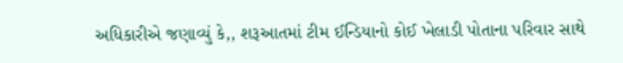અધિકારીએ જણાવ્યું કે,, શરૂઆતમાં ટીમ ઈન્ડિયાનો કોઈ ખેલાડી પોતાના પરિવાર સાથે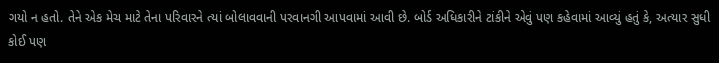ગયો ન હતો. તેને એક મેચ માટે તેના પરિવારને ત્યાં બોલાવવાની પરવાનગી આપવામાં આવી છે. બોર્ડ અધિકારીને ટાંકીને એવું પણ કહેવામાં આવ્યું હતું કે, અત્યાર સુધી કોઈ પણ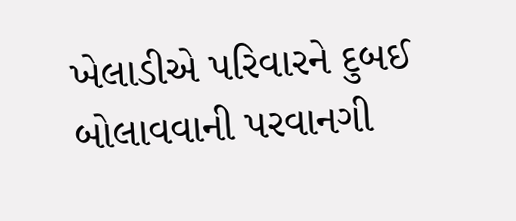ખેલાડીએ પરિવારને દુબઈ બોલાવવાની પરવાનગી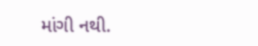માંગી નથી.